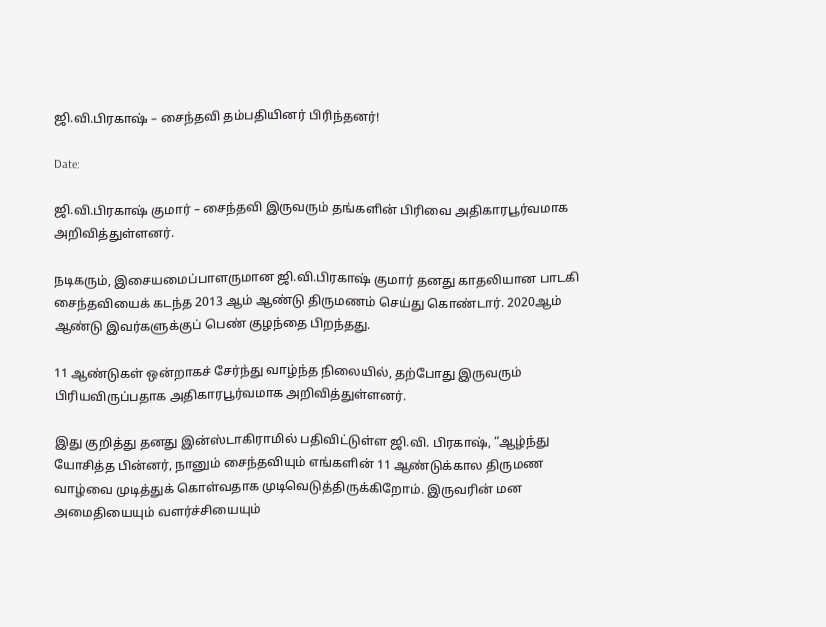ஜி.வி.பிரகாஷ் – சைந்தவி தம்பதியினர் பிரிந்தனர்!

Date:

ஜி.வி.பிரகாஷ் குமார் – சைந்தவி இருவரும் தங்களின் பிரிவை அதிகாரபூர்வமாக அறிவித்துள்ளனர்.

நடிகரும், இசையமைப்பாளருமான ஜி.வி.பிரகாஷ் குமார் தனது காதலியான பாடகி சைந்தவியைக் கடந்த 2013 ஆம் ஆண்டு திருமணம் செய்து கொண்டார். 2020ஆம் ஆண்டு இவர்களுக்குப் பெண் குழந்தை பிறந்தது.

11 ஆண்டுகள் ஒன்றாகச் சேர்ந்து வாழ்ந்த நிலையில், தற்போது இருவரும் பிரியவிருப்பதாக அதிகாரபூர்வமாக அறிவித்துள்ளனர்.

இது குறித்து தனது இன்ஸ்டாகிராமில் பதிவிட்டுள்ள ஜி.வி. பிரகாஷ், “ஆழ்ந்து யோசித்த பின்னர், நானும் சைந்தவியும் எங்களின் 11 ஆண்டுக்கால திருமண வாழ்வை முடித்துக் கொள்வதாக முடிவெடுத்திருக்கிறோம். இருவரின் மன அமைதியையும் வளர்ச்சியையும்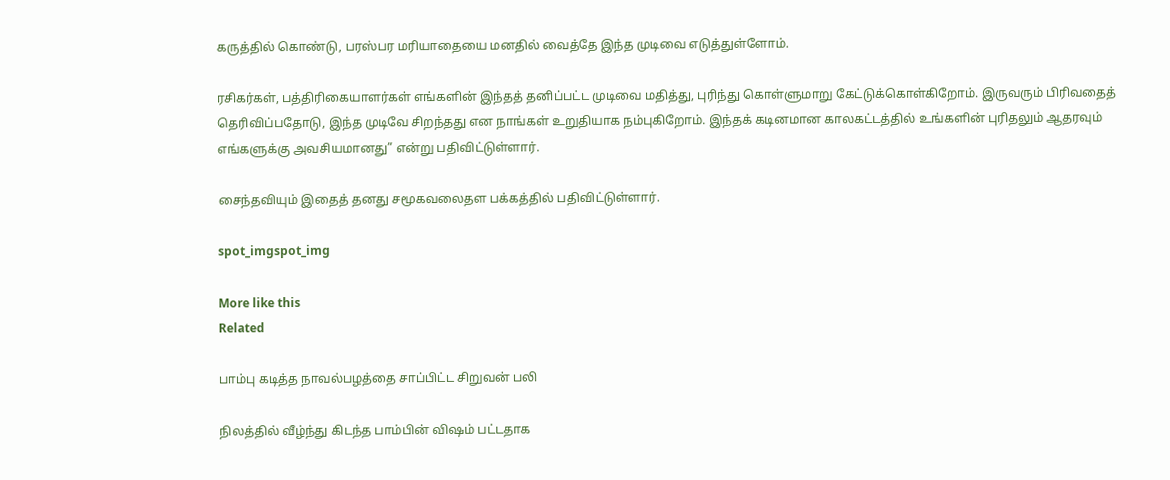கருத்தில் கொண்டு, பரஸ்பர மரியாதையை மனதில் வைத்தே இந்த முடிவை எடுத்துள்ளோம்.

ரசிகர்கள், பத்திரிகையாளர்கள் எங்களின் இந்தத் தனிப்பட்ட முடிவை மதித்து, புரிந்து கொள்ளுமாறு கேட்டுக்கொள்கிறோம். இருவரும் பிரிவதைத் தெரிவிப்பதோடு, இந்த முடிவே சிறந்தது என நாங்கள் உறுதியாக நம்புகிறோம். இந்தக் கடினமான காலகட்டத்தில் உங்களின் புரிதலும் ஆதரவும் எங்களுக்கு அவசியமானது” என்று பதிவிட்டுள்ளார்.

சைந்தவியும் இதைத் தனது சமூகவலைதள பக்கத்தில் பதிவிட்டுள்ளார்.

spot_imgspot_img

More like this
Related

பாம்பு கடித்த நாவல்பழத்தை சாப்பிட்ட சிறுவன் பலி

நிலத்தில் வீழ்ந்து கிடந்த பாம்பின் விஷம் பட்டதாக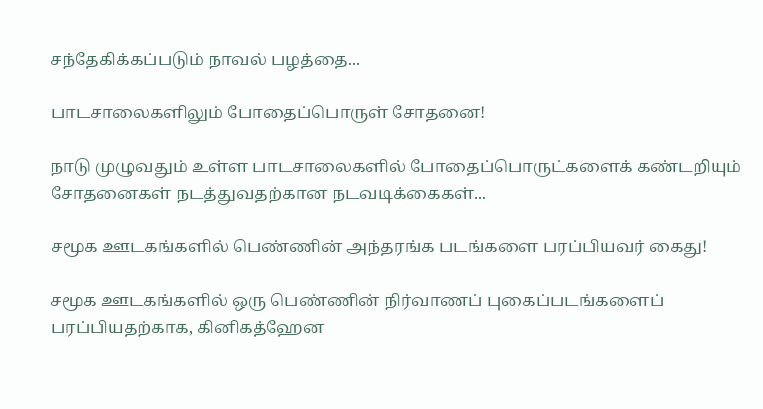சந்தேகிக்கப்படும் நாவல் பழத்தை...

பாடசாலைகளிலும் போதைப்பொருள் சோதனை!

நாடு முழுவதும் உள்ள பாடசாலைகளில் போதைப்பொருட்களைக் கண்டறியும் சோதனைகள் நடத்துவதற்கான நடவடிக்கைகள்...

சமூக ஊடகங்களில் பெண்ணின் அந்தரங்க படங்களை பரப்பியவர் கைது!

சமூக ஊடகங்களில் ஒரு பெண்ணின் நிர்வாணப் புகைப்படங்களைப் பரப்பியதற்காக, கினிகத்ஹேன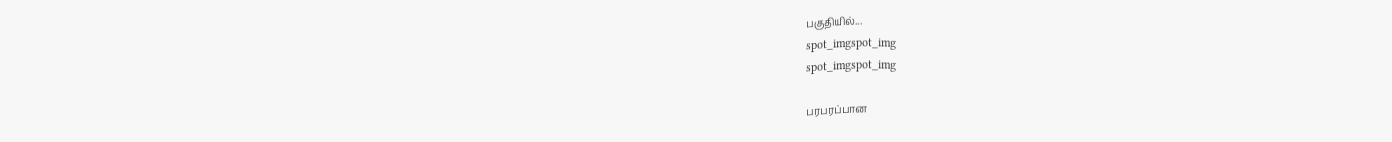பகுதியில்...
spot_imgspot_img
spot_imgspot_img

பரபரப்பான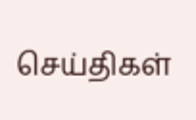செய்திகள்